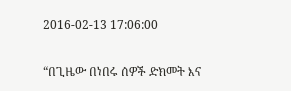2016-02-13 17:06:00

“በጊዜው በነበሩ ሰዎች ድክመት እና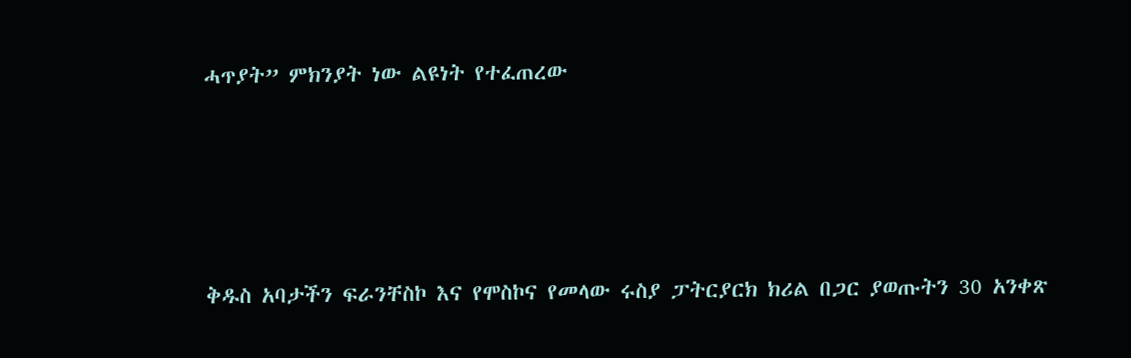ሓጥያት” ምክንያት ነው ልዩነት የተፈጠረው




ቅዱስ አባታችን ፍራንቸስኮ እና የሞስኮና የመላው ሩስያ ፓትርያርክ ክሪል በጋር ያወጡትን 30 አንቀጽ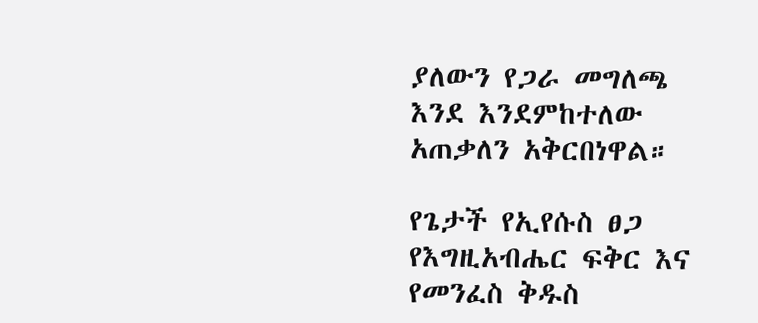ያለውን የጋራ መግለጫ እንደ እንደምከተለው አጠቃለን አቅርበነዋል።

የጌታች የኢየሱስ ፀጋ የእግዚአብሔር ፍቅር እና የመንፈስ ቅዱስ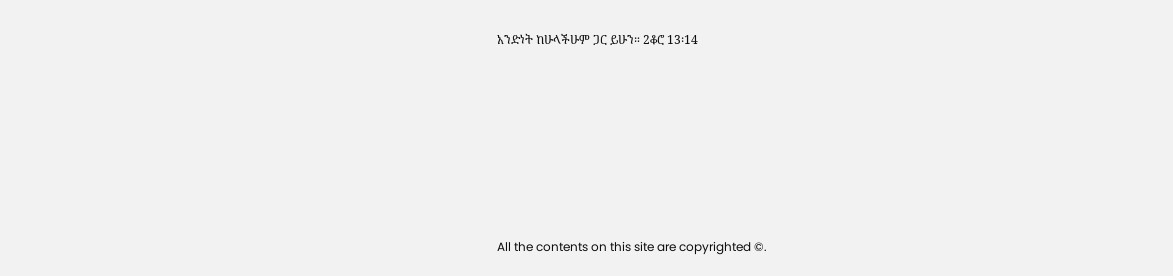አንድነት ከሁላችሁም ጋር ይሁን። 2ቆሮ 13፡14








All the contents on this site are copyrighted ©.